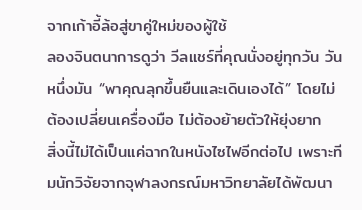จากเก้าอี้ล้อสู่ขาคู่ใหม่ของผู้ใช้
ลองจินตนาการดูว่า วีลแชร์ที่คุณนั่งอยู่ทุกวัน วันหนึ่งมัน “พาคุณลุกขึ้นยืนและเดินเองได้” โดยไม่ต้องเปลี่ยนเครื่องมือ ไม่ต้องย้ายตัวให้ยุ่งยาก
สิ่งนี้ไม่ได้เป็นแค่ฉากในหนังไซไฟอีกต่อไป เพราะทีมนักวิจัยจากจุฬาลงกรณ์มหาวิทยาลัยได้พัฒนา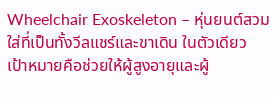Wheelchair Exoskeleton – หุ่นยนต์สวมใส่ที่เป็นทั้งวีลแชร์และขาเดิน ในตัวเดียว เป้าหมายคือช่วยให้ผู้สูงอายุและผู้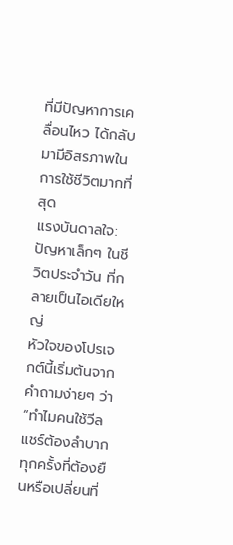ที่มีปัญหาการเคลื่อนไหว ได้กลับมามีอิสรภาพในการใช้ชีวิตมากที่สุด
แรงบันดาลใจ: ปัญหาเล็กๆ ในชีวิตประจำวัน ที่กลายเป็นไอเดียใหญ่
หัวใจของโปรเจกต์นี้เริ่มต้นจากคำถามง่ายๆ ว่า “ทำไมคนใช้วีลแชร์ต้องลำบากทุกครั้งที่ต้องยืนหรือเปลี่ยนที่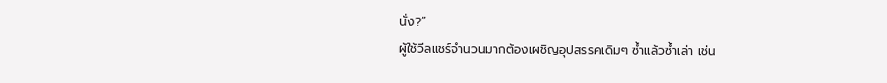นั่ง?”
ผู้ใช้วีลแชร์จำนวนมากต้องเผชิญอุปสรรคเดิมๆ ซ้ำแล้วซ้ำเล่า เช่น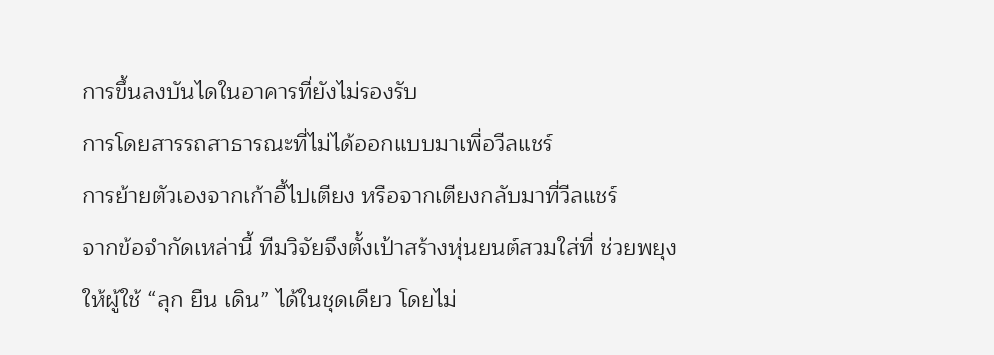การขึ้นลงบันไดในอาคารที่ยังไม่รองรับ
การโดยสารรถสาธารณะที่ไม่ได้ออกแบบมาเพื่อวีลแชร์
การย้ายตัวเองจากเก้าอี้ไปเตียง หรือจากเตียงกลับมาที่วีลแชร์
จากข้อจำกัดเหล่านี้ ทีมวิจัยจึงตั้งเป้าสร้างหุ่นยนต์สวมใส่ที่ ช่วยพยุงให้ผู้ใช้ “ลุก ยืน เดิน” ได้ในชุดเดียว โดยไม่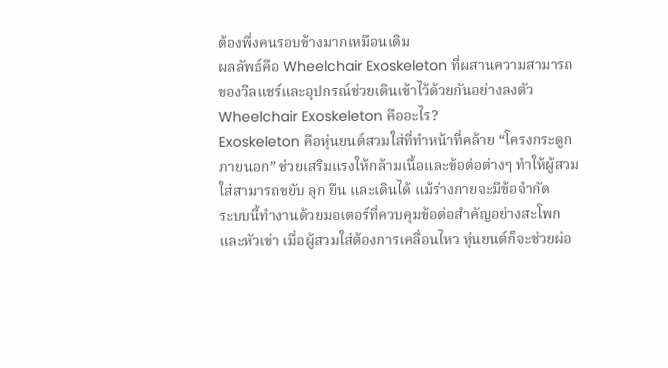ต้องพึ่งคนรอบข้างมากเหมือนเดิม
ผลลัพธ์คือ Wheelchair Exoskeleton ที่ผสานความสามารถของวีลแชร์และอุปกรณ์ช่วยเดินเข้าไว้ด้วยกันอย่างลงตัว
Wheelchair Exoskeleton คืออะไร?
Exoskeleton คือหุ่นยนต์สวมใส่ที่ทำหน้าที่คล้าย “โครงกระดูกภายนอก” ช่วยเสริมแรงให้กล้ามเนื้อและข้อต่อต่างๆ ทำให้ผู้สวมใส่สามารถขยับ ลุก ยืน และเดินได้ แม้ร่างกายจะมีข้อจำกัด
ระบบนี้ทำงานด้วยมอเตอร์ที่ควบคุมข้อต่อสำคัญอย่างสะโพกและหัวเข่า เมื่อผู้สวมใส่ต้องการเคลื่อนไหว หุ่นยนต์ก็จะช่วยผ่อ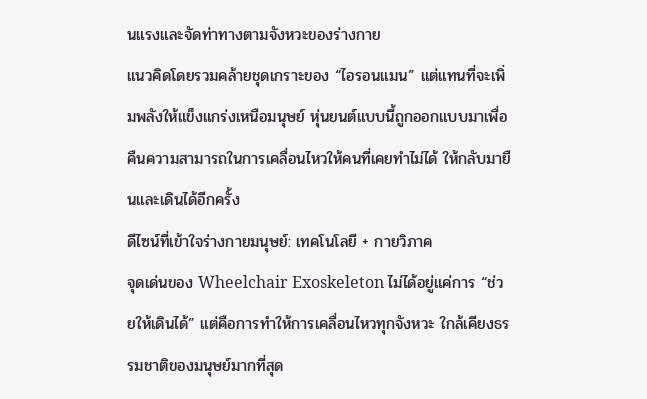นแรงและจัดท่าทางตามจังหวะของร่างกาย
แนวคิดโดยรวมคล้ายชุดเกราะของ “ไอรอนแมน” แต่แทนที่จะเพิ่มพลังให้แข็งแกร่งเหนือมนุษย์ หุ่นยนต์แบบนี้ถูกออกแบบมาเพื่อ คืนความสามารถในการเคลื่อนไหวให้คนที่เคยทำไม่ได้ ให้กลับมายืนและเดินได้อีกครั้ง
ดีไซน์ที่เข้าใจร่างกายมนุษย์: เทคโนโลยี + กายวิภาค
จุดเด่นของ Wheelchair Exoskeleton ไม่ได้อยู่แค่การ “ช่วยให้เดินได้” แต่คือการทำให้การเคลื่อนไหวทุกจังหวะ ใกล้เคียงธรรมชาติของมนุษย์มากที่สุด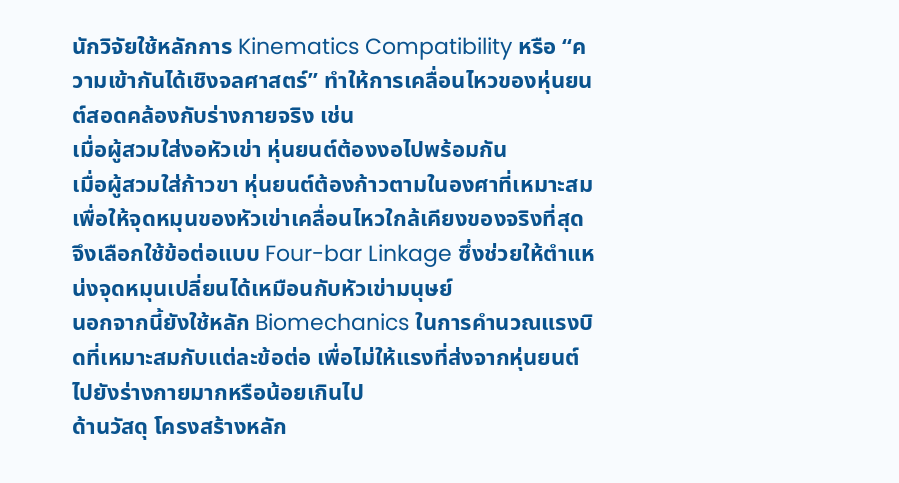นักวิจัยใช้หลักการ Kinematics Compatibility หรือ “ความเข้ากันได้เชิงจลศาสตร์” ทำให้การเคลื่อนไหวของหุ่นยนต์สอดคล้องกับร่างกายจริง เช่น
เมื่อผู้สวมใส่งอหัวเข่า หุ่นยนต์ต้องงอไปพร้อมกัน
เมื่อผู้สวมใส่ก้าวขา หุ่นยนต์ต้องก้าวตามในองศาที่เหมาะสม
เพื่อให้จุดหมุนของหัวเข่าเคลื่อนไหวใกล้เคียงของจริงที่สุด จึงเลือกใช้ข้อต่อแบบ Four-bar Linkage ซึ่งช่วยให้ตำแหน่งจุดหมุนเปลี่ยนได้เหมือนกับหัวเข่ามนุษย์
นอกจากนี้ยังใช้หลัก Biomechanics ในการคำนวณแรงบิดที่เหมาะสมกับแต่ละข้อต่อ เพื่อไม่ให้แรงที่ส่งจากหุ่นยนต์ไปยังร่างกายมากหรือน้อยเกินไป
ด้านวัสดุ โครงสร้างหลัก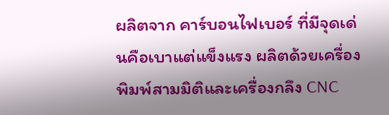ผลิตจาก คาร์บอนไฟเบอร์ ที่มีจุดเด่นคือเบาแต่แข็งแรง ผลิตด้วยเครื่องพิมพ์สามมิติและเครื่องกลึง CNC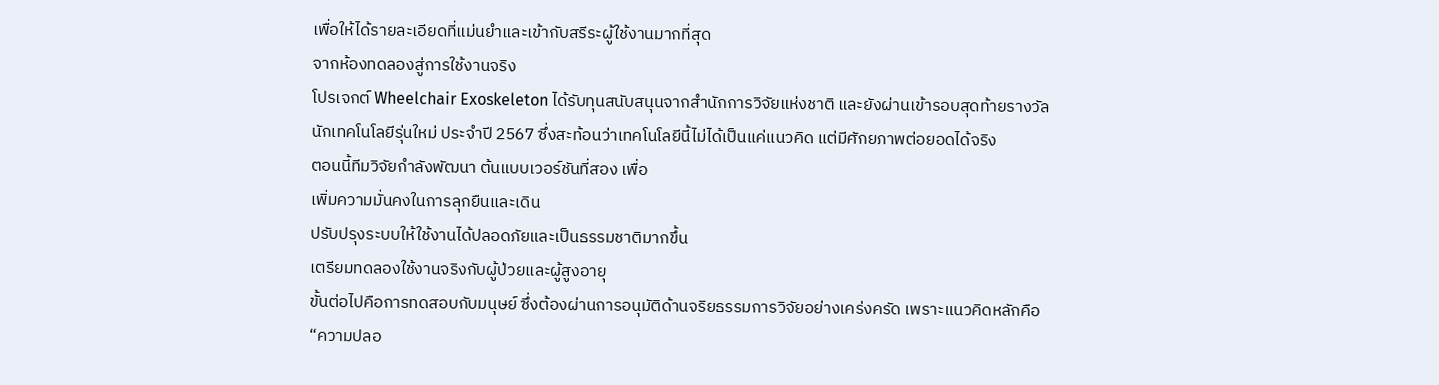เพื่อให้ได้รายละเอียดที่แม่นยำและเข้ากับสรีระผู้ใช้งานมากที่สุด
จากห้องทดลองสู่การใช้งานจริง
โปรเจกต์ Wheelchair Exoskeleton ได้รับทุนสนับสนุนจากสำนักการวิจัยแห่งชาติ และยังผ่านเข้ารอบสุดท้ายรางวัลนักเทคโนโลยีรุ่นใหม่ ประจำปี 2567 ซึ่งสะท้อนว่าเทคโนโลยีนี้ไม่ได้เป็นแค่แนวคิด แต่มีศักยภาพต่อยอดได้จริง
ตอนนี้ทีมวิจัยกำลังพัฒนา ต้นแบบเวอร์ชันที่สอง เพื่อ
เพิ่มความมั่นคงในการลุกยืนและเดิน
ปรับปรุงระบบให้ใช้งานได้ปลอดภัยและเป็นธรรมชาติมากขึ้น
เตรียมทดลองใช้งานจริงกับผู้ป่วยและผู้สูงอายุ
ขั้นต่อไปคือการทดสอบกับมนุษย์ ซึ่งต้องผ่านการอนุมัติด้านจริยธรรมการวิจัยอย่างเคร่งครัด เพราะแนวคิดหลักคือ “ความปลอ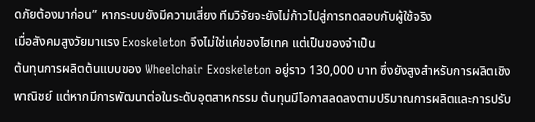ดภัยต้องมาก่อน” หากระบบยังมีความเสี่ยง ทีมวิจัยจะยังไม่ก้าวไปสู่การทดสอบกับผู้ใช้จริง
เมื่อสังคมสูงวัยมาแรง Exoskeleton จึงไม่ใช่แค่ของไฮเทค แต่เป็นของจำเป็น
ต้นทุนการผลิตต้นแบบของ Wheelchair Exoskeleton อยู่ราว 130,000 บาท ซึ่งยังสูงสำหรับการผลิตเชิงพาณิชย์ แต่หากมีการพัฒนาต่อในระดับอุตสาหกรรม ต้นทุนมีโอกาสลดลงตามปริมาณการผลิตและการปรับ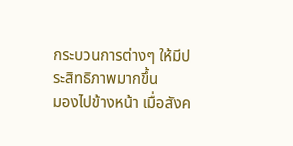กระบวนการต่างๆ ให้มีประสิทธิภาพมากขึ้น
มองไปข้างหน้า เมื่อสังค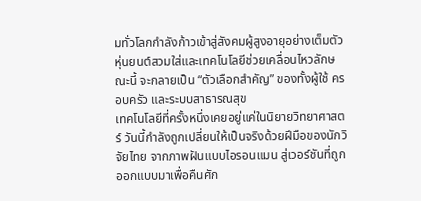มทั่วโลกกำลังก้าวเข้าสู่สังคมผู้สูงอายุอย่างเต็มตัว หุ่นยนต์สวมใส่และเทคโนโลยีช่วยเคลื่อนไหวลักษณะนี้ จะกลายเป็น “ตัวเลือกสำคัญ” ของทั้งผู้ใช้ ครอบครัว และระบบสาธารณสุข
เทคโนโลยีที่ครั้งหนึ่งเคยอยู่แค่ในนิยายวิทยาศาสตร์ วันนี้กำลังถูกเปลี่ยนให้เป็นจริงด้วยฝีมือของนักวิจัยไทย จากภาพฝันแบบไอรอนแมน สู่เวอร์ชันที่ถูกออกแบบมาเพื่อคืนศัก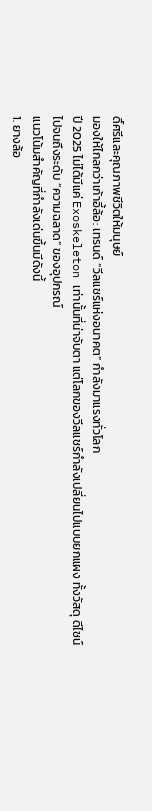ดิ์ศรีและคุณภาพชีวิตให้มนุษย์
มองให้ไกลกว่าเก้าอี้ล้อ: เทรนด์ “วีลแชร์แห่งอนาคต” กำลังมาแรงทั่วโลก
ปี 2025 ไม่ได้มีแค่ Exoskeleton เท่านั้นที่น่าจับตา แต่โลกของวีลแชร์กำลังเปลี่ยนไปแบบยกแผง ทั้งวัสดุ ดีไซน์ ไปจนถึงระดับ “ความฉลาด” ของอุปกรณ์
แนวโน้มสำคัญที่กำลังเด่นขึ้นมีดังนี้
1. ยางล้อ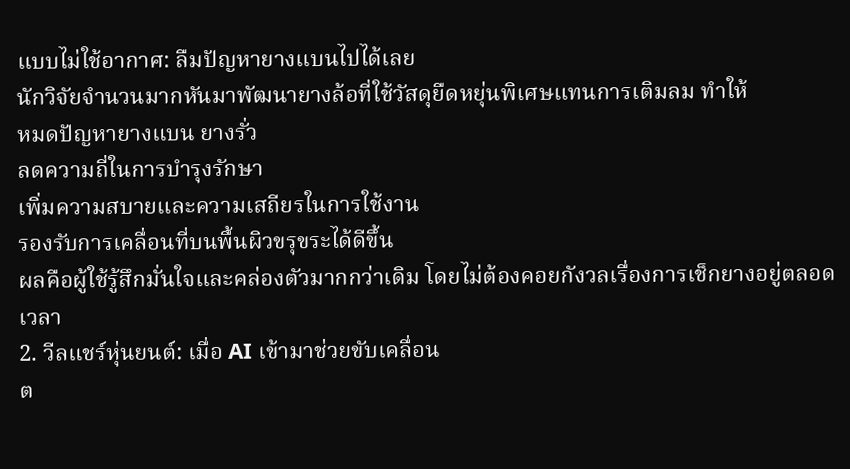แบบไม่ใช้อากาศ: ลืมปัญหายางแบนไปได้เลย
นักวิจัยจำนวนมากหันมาพัฒนายางล้อที่ใช้วัสดุยืดหยุ่นพิเศษแทนการเติมลม ทำให้
หมดปัญหายางแบน ยางรั่ว
ลดความถี่ในการบำรุงรักษา
เพิ่มความสบายและความเสถียรในการใช้งาน
รองรับการเคลื่อนที่บนพื้นผิวขรุขระได้ดีขึ้น
ผลคือผู้ใช้รู้สึกมั่นใจและคล่องตัวมากกว่าเดิม โดยไม่ต้องคอยกังวลเรื่องการเช็กยางอยู่ตลอดเวลา
2. วีลแชร์หุ่นยนต์: เมื่อ AI เข้ามาช่วยขับเคลื่อน
ต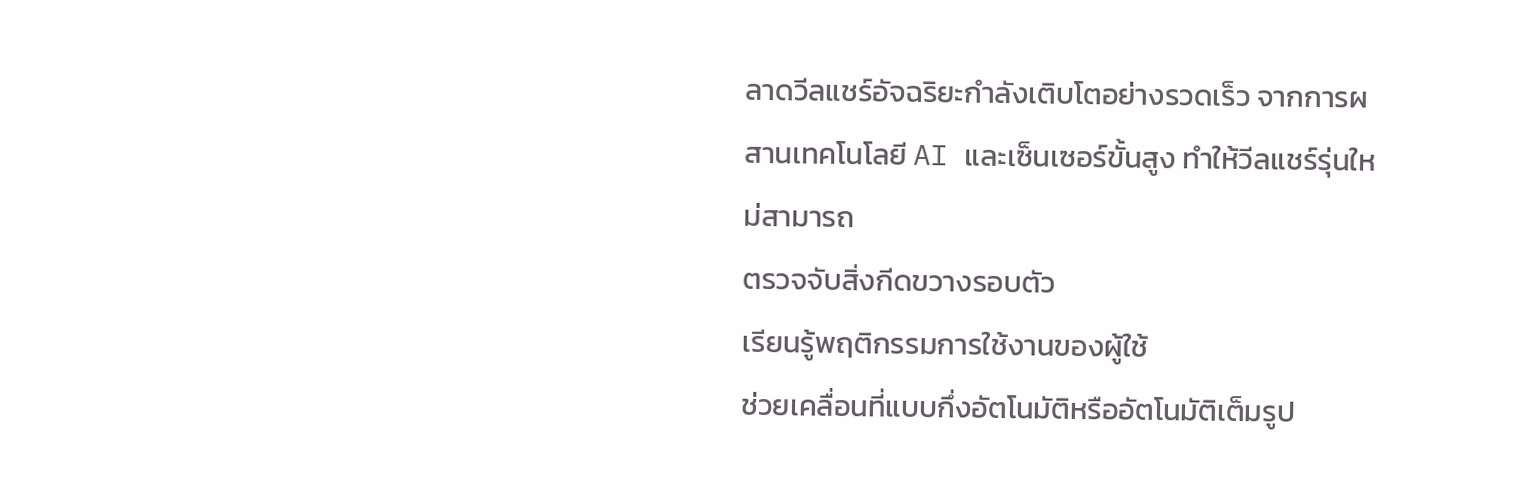ลาดวีลแชร์อัจฉริยะกำลังเติบโตอย่างรวดเร็ว จากการผสานเทคโนโลยี AI และเซ็นเซอร์ขั้นสูง ทำให้วีลแชร์รุ่นใหม่สามารถ
ตรวจจับสิ่งกีดขวางรอบตัว
เรียนรู้พฤติกรรมการใช้งานของผู้ใช้
ช่วยเคลื่อนที่แบบกึ่งอัตโนมัติหรืออัตโนมัติเต็มรูป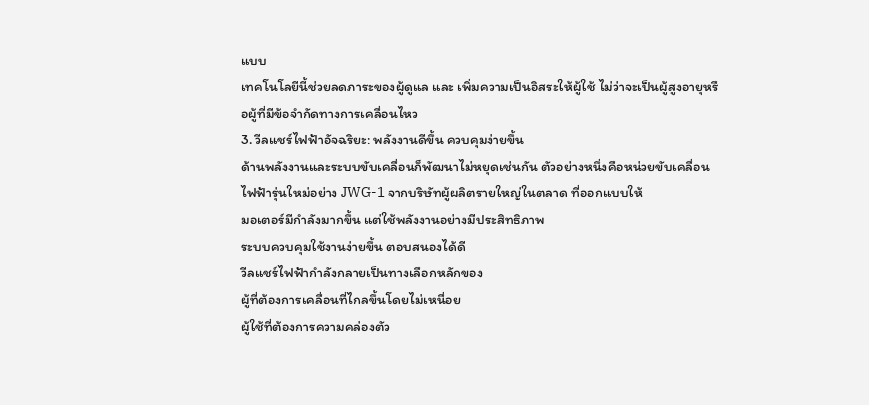แบบ
เทคโนโลยีนี้ช่วยลดภาระของผู้ดูแล และ เพิ่มความเป็นอิสระให้ผู้ใช้ ไม่ว่าจะเป็นผู้สูงอายุหรือผู้ที่มีข้อจำกัดทางการเคลื่อนไหว
3. วีลแชร์ไฟฟ้าอัจฉริยะ: พลังงานดีขึ้น ควบคุมง่ายขึ้น
ด้านพลังงานและระบบขับเคลื่อนก็พัฒนาไม่หยุดเช่นกัน ตัวอย่างหนึ่งคือหน่วยขับเคลื่อนไฟฟ้ารุ่นใหม่อย่าง JWG-1 จากบริษัทผู้ผลิตรายใหญ่ในตลาด ที่ออกแบบให้
มอเตอร์มีกำลังมากขึ้น แต่ใช้พลังงานอย่างมีประสิทธิภาพ
ระบบควบคุมใช้งานง่ายขึ้น ตอบสนองได้ดี
วีลแชร์ไฟฟ้ากำลังกลายเป็นทางเลือกหลักของ
ผู้ที่ต้องการเคลื่อนที่ไกลขึ้นโดยไม่เหนื่อย
ผู้ใช้ที่ต้องการความคล่องตัว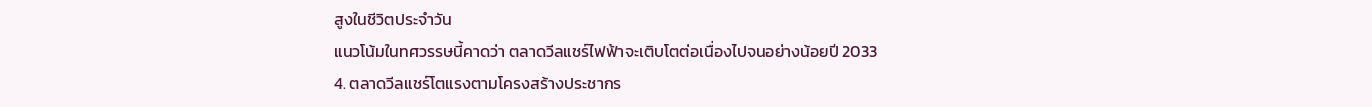สูงในชีวิตประจำวัน
แนวโน้มในทศวรรษนี้คาดว่า ตลาดวีลแชร์ไฟฟ้าจะเติบโตต่อเนื่องไปจนอย่างน้อยปี 2033
4. ตลาดวีลแชร์โตแรงตามโครงสร้างประชากร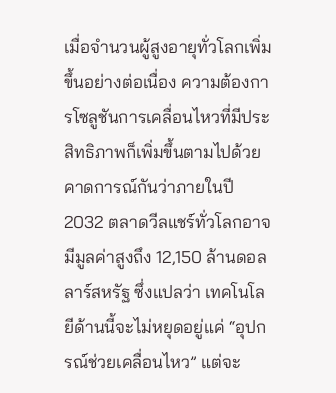เมื่อจำนวนผู้สูงอายุทั่วโลกเพิ่มขึ้นอย่างต่อเนื่อง ความต้องการโซลูชันการเคลื่อนไหวที่มีประสิทธิภาพก็เพิ่มขึ้นตามไปด้วย
คาดการณ์กันว่าภายในปี 2032 ตลาดวีลแชร์ทั่วโลกอาจมีมูลค่าสูงถึง 12,150 ล้านดอลลาร์สหรัฐ ซึ่งแปลว่า เทคโนโลยีด้านนี้จะไม่หยุดอยู่แค่ “อุปกรณ์ช่วยเคลื่อนไหว” แต่จะ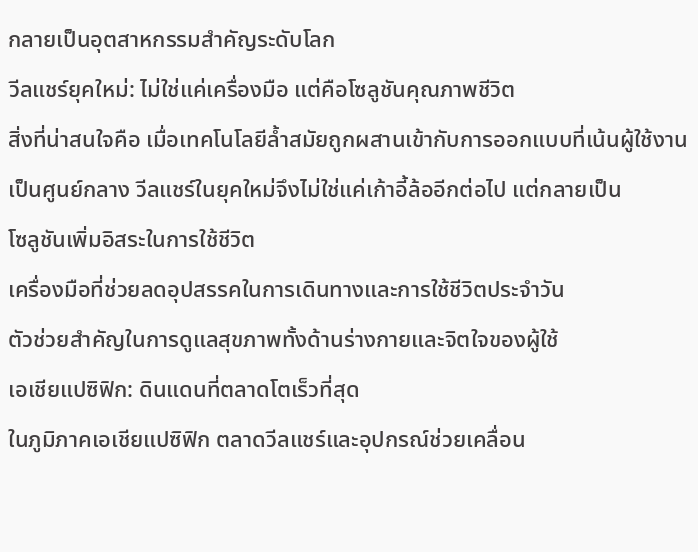กลายเป็นอุตสาหกรรมสำคัญระดับโลก
วีลแชร์ยุคใหม่: ไม่ใช่แค่เครื่องมือ แต่คือโซลูชันคุณภาพชีวิต
สิ่งที่น่าสนใจคือ เมื่อเทคโนโลยีล้ำสมัยถูกผสานเข้ากับการออกแบบที่เน้นผู้ใช้งานเป็นศูนย์กลาง วีลแชร์ในยุคใหม่จึงไม่ใช่แค่เก้าอี้ล้ออีกต่อไป แต่กลายเป็น
โซลูชันเพิ่มอิสระในการใช้ชีวิต
เครื่องมือที่ช่วยลดอุปสรรคในการเดินทางและการใช้ชีวิตประจำวัน
ตัวช่วยสำคัญในการดูแลสุขภาพทั้งด้านร่างกายและจิตใจของผู้ใช้
เอเชียแปซิฟิก: ดินแดนที่ตลาดโตเร็วที่สุด
ในภูมิภาคเอเชียแปซิฟิก ตลาดวีลแชร์และอุปกรณ์ช่วยเคลื่อน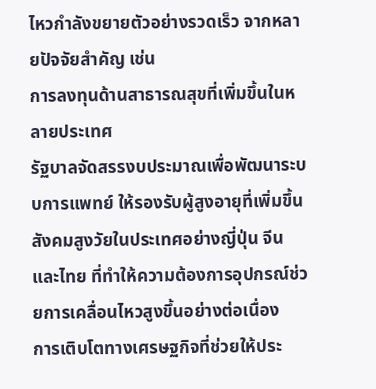ไหวกำลังขยายตัวอย่างรวดเร็ว จากหลายปัจจัยสำคัญ เช่น
การลงทุนด้านสาธารณสุขที่เพิ่มขึ้นในหลายประเทศ
รัฐบาลจัดสรรงบประมาณเพื่อพัฒนาระบบการแพทย์ ให้รองรับผู้สูงอายุที่เพิ่มขึ้น
สังคมสูงวัยในประเทศอย่างญี่ปุ่น จีน และไทย ที่ทำให้ความต้องการอุปกรณ์ช่วยการเคลื่อนไหวสูงขึ้นอย่างต่อเนื่อง
การเติบโตทางเศรษฐกิจที่ช่วยให้ประ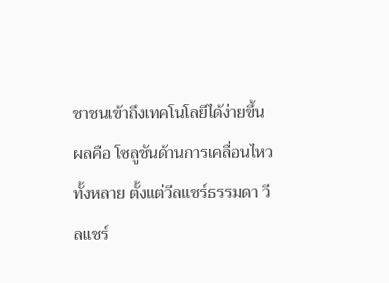ชาชนเข้าถึงเทคโนโลยีได้ง่ายขึ้น
ผลคือ โซลูชันด้านการเคลื่อนไหวทั้งหลาย ตั้งแต่วีลแชร์ธรรมดา วีลแชร์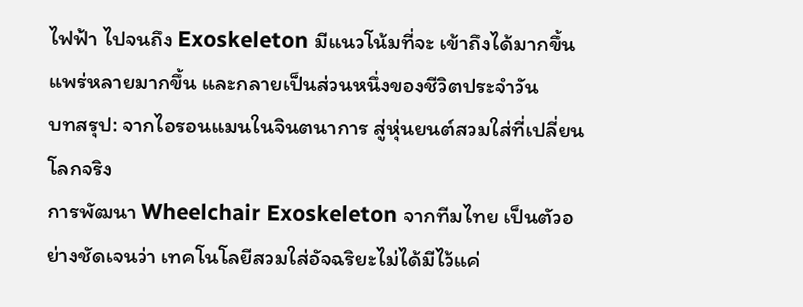ไฟฟ้า ไปจนถึง Exoskeleton มีแนวโน้มที่จะ เข้าถึงได้มากขึ้น แพร่หลายมากขึ้น และกลายเป็นส่วนหนึ่งของชีวิตประจำวัน
บทสรุป: จากไอรอนแมนในจินตนาการ สู่หุ่นยนต์สวมใส่ที่เปลี่ยนโลกจริง
การพัฒนา Wheelchair Exoskeleton จากทีมไทย เป็นตัวอย่างชัดเจนว่า เทคโนโลยีสวมใส่อัจฉริยะไม่ได้มีไว้แค่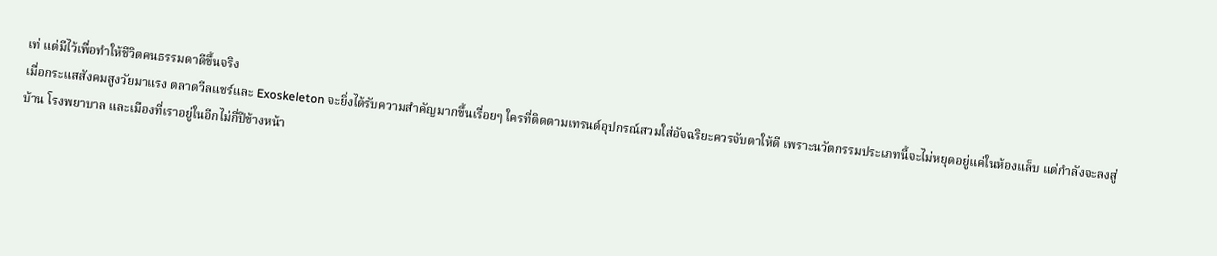เท่ แต่มีไว้เพื่อทำให้ชีวิตคนธรรมดาดีขึ้นจริง
เมื่อกระแสสังคมสูงวัยมาแรง ตลาดวีลแชร์และ Exoskeleton จะยิ่งได้รับความสำคัญมากขึ้นเรื่อยๆ ใครที่ติดตามเทรนด์อุปกรณ์สวมใส่อัจฉริยะควรจับตาให้ดี เพราะนวัตกรรมประเภทนี้จะไม่หยุดอยู่แค่ในห้องแล็บ แต่กำลังจะลงสู่บ้าน โรงพยาบาล และเมืองที่เราอยู่ในอีกไม่กี่ปีข้างหน้า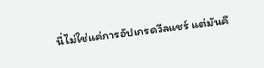นี่ไม่ใช่แค่การอัปเกรดวีลแชร์ แต่มันคื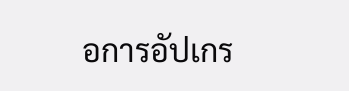อการอัปเกร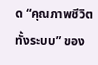ด “คุณภาพชีวิตทั้งระบบ” ของ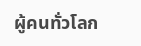ผู้คนทั่วโลก